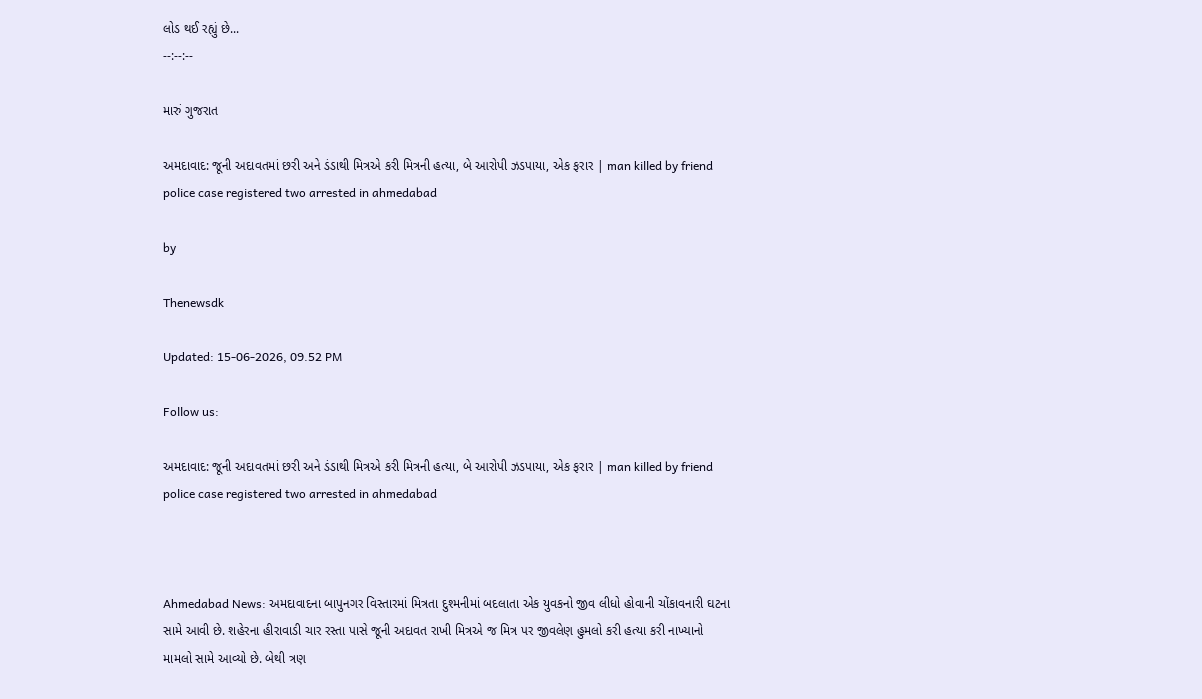લોડ થઈ રહ્યું છે...
--:--:--

મારું ગુજરાત

અમદાવાદ: જૂની અદાવતમાં છરી અને ડંડાથી મિત્રએ કરી મિત્રની હત્યા, બે આરોપી ઝડપાયા, એક ફરાર | man killed by friend police case registered two arrested in ahmedabad

by

Thenewsdk

Updated: 15-06-2026, 09.52 PM

Follow us:

અમદાવાદ: જૂની અદાવતમાં છરી અને ડંડાથી મિત્રએ કરી મિત્રની હત્યા, બે આરોપી ઝડપાયા, એક ફરાર | man killed by friend police case registered two arrested in ahmedabad



Ahmedabad News: અમદાવાદના બાપુનગર વિસ્તારમાં મિત્રતા દુશ્મનીમાં બદલાતા એક યુવકનો જીવ લીધો હોવાની ચોંકાવનારી ઘટના સામે આવી છે. શહેરના હીરાવાડી ચાર રસ્તા પાસે જૂની અદાવત રાખી મિત્રએ જ મિત્ર પર જીવલેણ હુમલો કરી હત્યા કરી નાખ્યાનો મામલો સામે આવ્યો છે. બેથી ત્રણ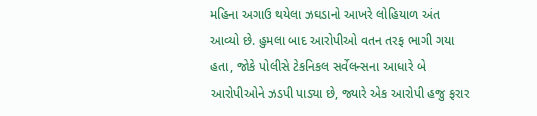મહિના અગાઉ થયેલા ઝઘડાનો આખરે લોહિયાળ અંત આવ્યો છે. હુમલા બાદ આરોપીઓ વતન તરફ ભાગી ગયા હતા, જોકે પોલીસે ટેકનિકલ સર્વેલન્સના આધારે બે આરોપીઓને ઝડપી પાડ્યા છે, જ્યારે એક આરોપી હજુ ફરાર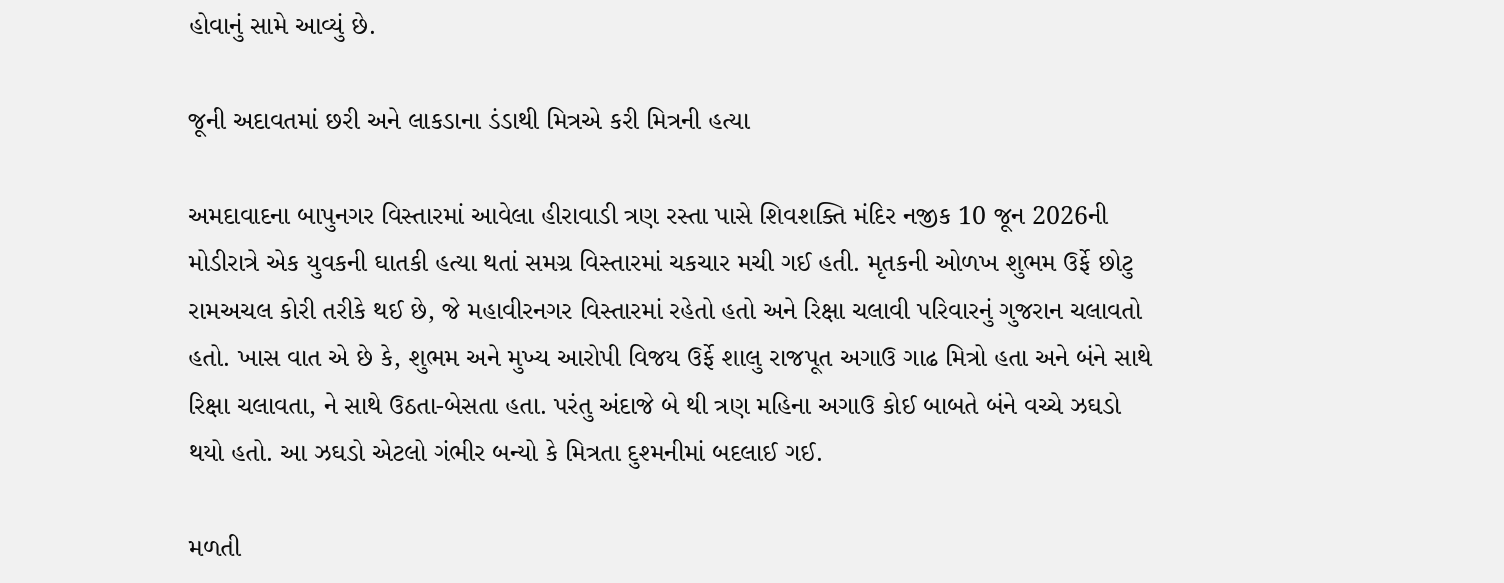હોવાનું સામે આવ્યું છે.

જૂની અદાવતમાં છરી અને લાકડાના ડંડાથી મિત્રએ કરી મિત્રની હત્યા

અમદાવાદના બાપુનગર વિસ્તારમાં આવેલા હીરાવાડી ત્રણ રસ્તા પાસે શિવશક્તિ મંદિર નજીક 10 જૂન 2026ની મોડીરાત્રે એક યુવકની ઘાતકી હત્યા થતાં સમગ્ર વિસ્તારમાં ચકચાર મચી ગઈ હતી. મૃતકની ઓળખ શુભમ ઉર્ફે છોટુ રામઅચલ કોરી તરીકે થઈ છે, જે મહાવીરનગર વિસ્તારમાં રહેતો હતો અને રિક્ષા ચલાવી પરિવારનું ગુજરાન ચલાવતો હતો. ખાસ વાત એ છે કે, શુભમ અને મુખ્ય આરોપી વિજય ઉર્ફે શાલુ રાજપૂત અગાઉ ગાઢ મિત્રો હતા અને બંને સાથે રિક્ષા ચલાવતા, ને સાથે ઉઠતા-બેસતા હતા. પરંતુ અંદાજે બે થી ત્રણ મહિના અગાઉ કોઈ બાબતે બંને વચ્ચે ઝઘડો થયો હતો. આ ઝઘડો એટલો ગંભીર બન્યો કે મિત્રતા દુશ્મનીમાં બદલાઈ ગઈ.

મળતી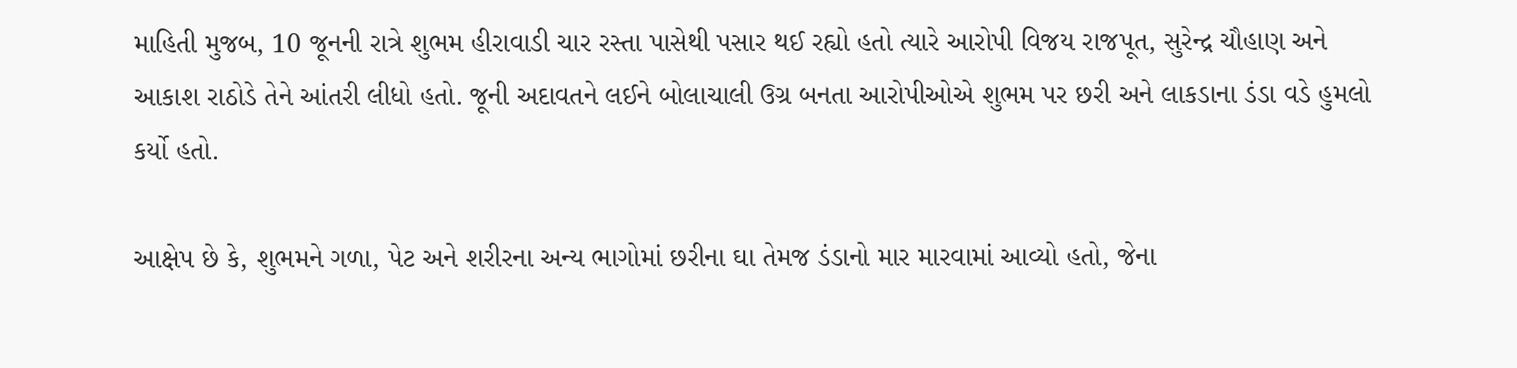માહિતી મુજબ, 10 જૂનની રાત્રે શુભમ હીરાવાડી ચાર રસ્તા પાસેથી પસાર થઈ રહ્યો હતો ત્યારે આરોપી વિજય રાજપૂત, સુરેન્દ્ર ચૌહાણ અને આકાશ રાઠોડે તેને આંતરી લીધો હતો. જૂની અદાવતને લઈને બોલાચાલી ઉગ્ર બનતા આરોપીઓએ શુભમ પર છરી અને લાકડાના ડંડા વડે હુમલો કર્યો હતો.

આક્ષેપ છે કે, શુભમને ગળા, પેટ અને શરીરના અન્ય ભાગોમાં છરીના ઘા તેમજ ડંડાનો માર મારવામાં આવ્યો હતો, જેના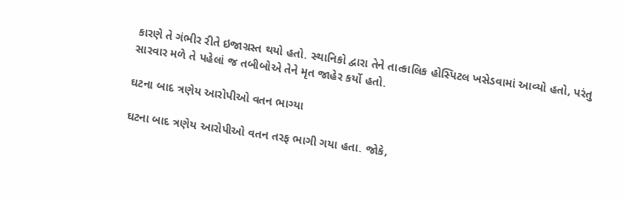કારણે તે ગંભીર રીતે ઇજાગ્રસ્ત થયો હતો. સ્થાનિકો દ્વારા તેને તાત્કાલિક હોસ્પિટલ ખસેડવામાં આવ્યો હતો, પરંતુ સારવાર મળે તે પહેલાં જ તબીબોએ તેને મૃત જાહેર કર્યો હતો.

ઘટના બાદ ત્રણેય આરોપીઓ વતન ભાગ્યા

ઘટના બાદ ત્રણેય આરોપીઓ વતન તરફ ભાગી ગયા હતા. જોકે,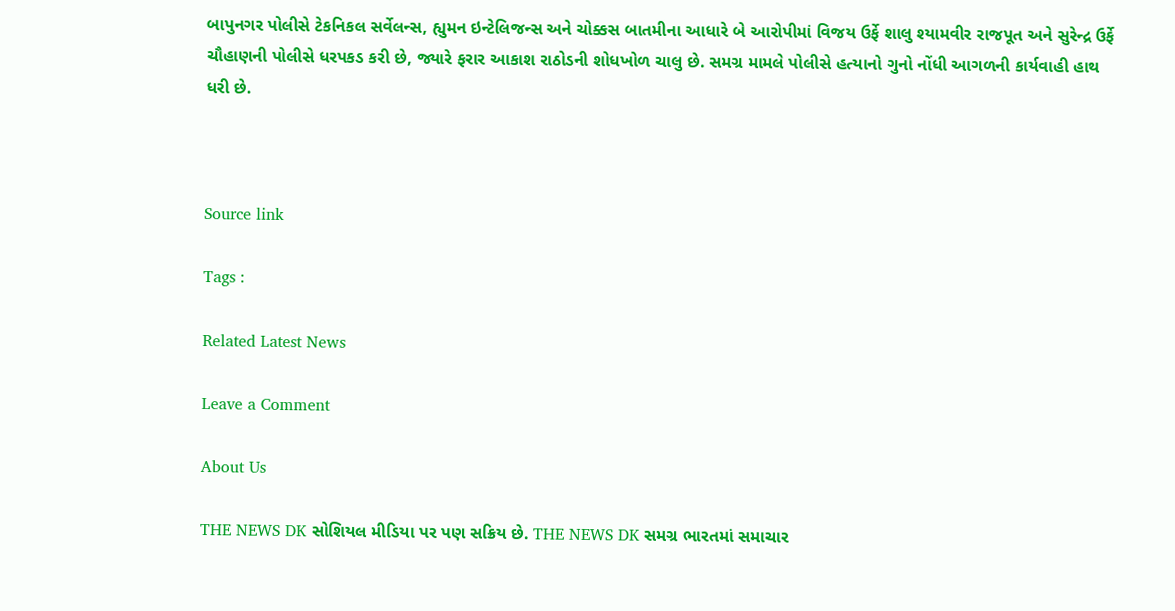બાપુનગર પોલીસે ટેકનિકલ સર્વેલન્સ, હ્યુમન ઇન્ટેલિજન્સ અને ચોક્કસ બાતમીના આધારે બે આરોપીમાં વિજય ઉર્ફે શાલુ શ્યામવીર રાજપૂત અને સુરેન્દ્ર ઉર્ફે ચૌહાણની પોલીસે ધરપકડ કરી છે, જ્યારે ફરાર આકાશ રાઠોડની શોધખોળ ચાલુ છે. સમગ્ર મામલે પોલીસે હત્યાનો ગુનો નોંધી આગળની કાર્યવાહી હાથ ધરી છે.



Source link

Tags :

Related Latest News

Leave a Comment

About Us

THE NEWS DK સોશિયલ મીડિયા પર પણ સક્રિય છે. THE NEWS DK સમગ્ર ભારતમાં સમાચાર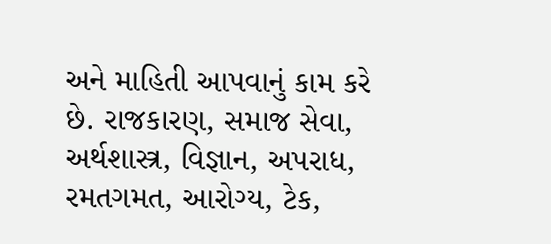અને માહિતી આપવાનું કામ કરે છે. રાજકારણ, સમાજ સેવા, અર્થશાસ્ત્ર, વિજ્ઞાન, અપરાધ, રમતગમત, આરોગ્ય, ટેક,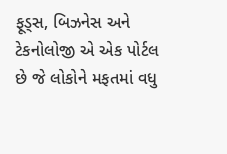ફૂડ્સ, બિઝનેસ અને ટેકનોલોજી એ એક પોર્ટલ છે જે લોકોને મફતમાં વધુ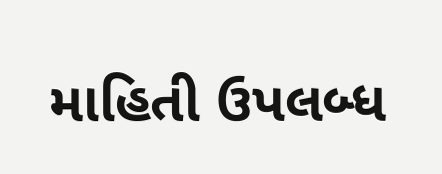માહિતી ઉપલબ્ધ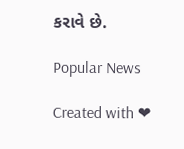કરાવે છે.

Popular News

Created with ❤